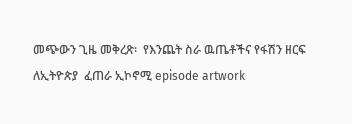መጭውን ጊዜ መቅረጽ፡  የእንጨት ስራ ዉጤቶችና የፋሽን ዘርፍ ለኢትዮጵያ  ፈጠራ ኢኮኖሚ episode artwork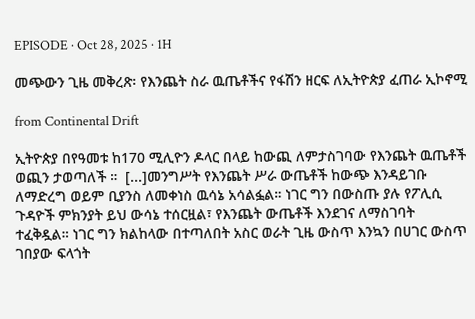EPISODE · Oct 28, 2025 · 1H

መጭውን ጊዜ መቅረጽ፡ የእንጨት ስራ ዉጤቶችና የፋሽን ዘርፍ ለኢትዮጵያ ፈጠራ ኢኮኖሚ

from Continental Drift

ኢትዮጵያ በየዓመቱ ከ170 ሚሊዮን ዶላር በላይ ከውጪ ለምታስገባው የእንጨት ዉጤቶች ወጪን ታወጣለች ።  [...]መንግሥት የእንጨት ሥራ ውጤቶች ከውጭ እንዳይገቡ ለማድረግ ወይም ቢያንስ ለመቀነስ ዉሳኔ አሳልፏል። ነገር ግን በውስጡ ያሉ የፖሊሲ ጉዳዮች ምክንያት ይህ ውሳኔ ተሰርዟል፣ የእንጨት ውጤቶች እንደገና ለማስገባት ተፈቅዷል። ነገር ግን ክልከላው በተጣለበት አስር ወራት ጊዜ ውስጥ እንኳን በሀገር ውስጥ ገበያው ፍላጎት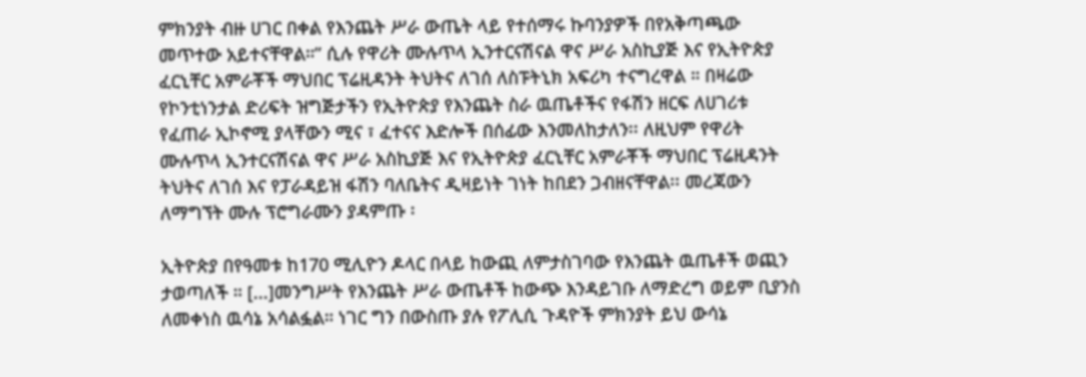ምክንያት ብዙ ሀገር በቀል የእንጨት ሥራ ውጤት ላይ የተሰማሩ ኩባንያዎች በየአቅጣጫው መጥተው አይተናቸዋል።” ሲሉ የዋሪት ሙሉጥላ ኢንተርናሽናል ዋና ሥራ አስኪያጅ እና የኢትዮጵያ ፈርኒቸር አምራቾች ማህበር ፕሬዚዳንት ትህትና ለገሰ ለስፑትኒክ አፍሪካ ተናግረዋል ። በዛሬው የኮንቲነንታል ድሪፍት ዝግጅታችን የኢትዮጵያ የእንጨት ስራ ዉጤቶችና የፋሽን ዘርፍ ለሀገሪቱ የፈጠራ ኢኮኖሚ ያላቸውን ሚና ፣ ፈተናና እድሎች በሰፊው እንመለከታለን፡፡ ለዚህም የዋሪት ሙሉጥላ ኢንተርናሽናል ዋና ሥራ አስኪያጅ እና የኢትዮጵያ ፈርኒቸር አምራቾች ማህበር ፕሬዚዳንት ትህትና ለገሰ እና የፓራዳይዝ ፋሽን ባለቤትና ዲዛይነት ገነት ከበደን ጋብዘናቸዋል፡፡ መረጃውን ለማግኘት ሙሉ ፕሮግራሙን ያዳምጡ ፡

ኢትዮጵያ በየዓመቱ ከ170 ሚሊዮን ዶላር በላይ ከውጪ ለምታስገባው የእንጨት ዉጤቶች ወጪን ታወጣለች ። [...]መንግሥት የእንጨት ሥራ ውጤቶች ከውጭ እንዳይገቡ ለማድረግ ወይም ቢያንስ ለመቀነስ ዉሳኔ አሳልፏል። ነገር ግን በውስጡ ያሉ የፖሊሲ ጉዳዮች ምክንያት ይህ ውሳኔ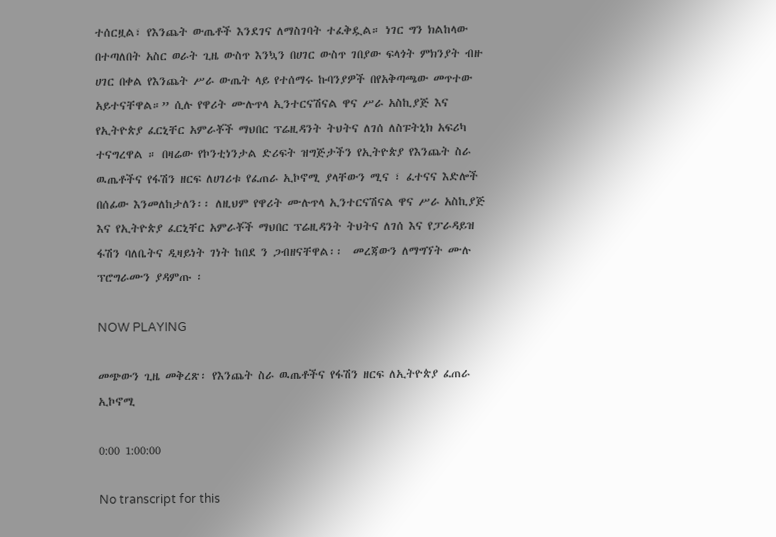ተሰርዟል፣ የእንጨት ውጤቶች እንደገና ለማስገባት ተፈቅዷል። ነገር ግን ክልከላው በተጣለበት አስር ወራት ጊዜ ውስጥ እንኳን በሀገር ውስጥ ገበያው ፍላጎት ምክንያት ብዙ ሀገር በቀል የእንጨት ሥራ ውጤት ላይ የተሰማሩ ኩባንያዎች በየአቅጣጫው መጥተው አይተናቸዋል።” ሲሉ የዋሪት ሙሉጥላ ኢንተርናሽናል ዋና ሥራ አስኪያጅ እና የኢትዮጵያ ፈርኒቸር አምራቾች ማህበር ፕሬዚዳንት ትህትና ለገሰ ለስፑትኒክ አፍሪካ ተናግረዋል ። በዛሬው የኮንቲነንታል ድሪፍት ዝግጅታችን የኢትዮጵያ የእንጨት ስራ ዉጤቶችና የፋሽን ዘርፍ ለሀገሪቱ የፈጠራ ኢኮኖሚ ያላቸውን ሚና ፣ ፈተናና እድሎች በሰፊው እንመለከታለን፡፡ ለዚህም የዋሪት ሙሉጥላ ኢንተርናሽናል ዋና ሥራ አስኪያጅ እና የኢትዮጵያ ፈርኒቸር አምራቾች ማህበር ፕሬዚዳንት ትህትና ለገሰ እና የፓራዳይዝ ፋሽን ባለቤትና ዲዛይነት ገነት ከበደ ን ጋብዘናቸዋል፡፡  መረጃውን ለማግኘት ሙሉ ፕሮግራሙን ያዳምጡ ፡

NOW PLAYING

መጭውን ጊዜ መቅረጽ፡ የእንጨት ስራ ዉጤቶችና የፋሽን ዘርፍ ለኢትዮጵያ ፈጠራ ኢኮኖሚ

0:00 1:00:00

No transcript for this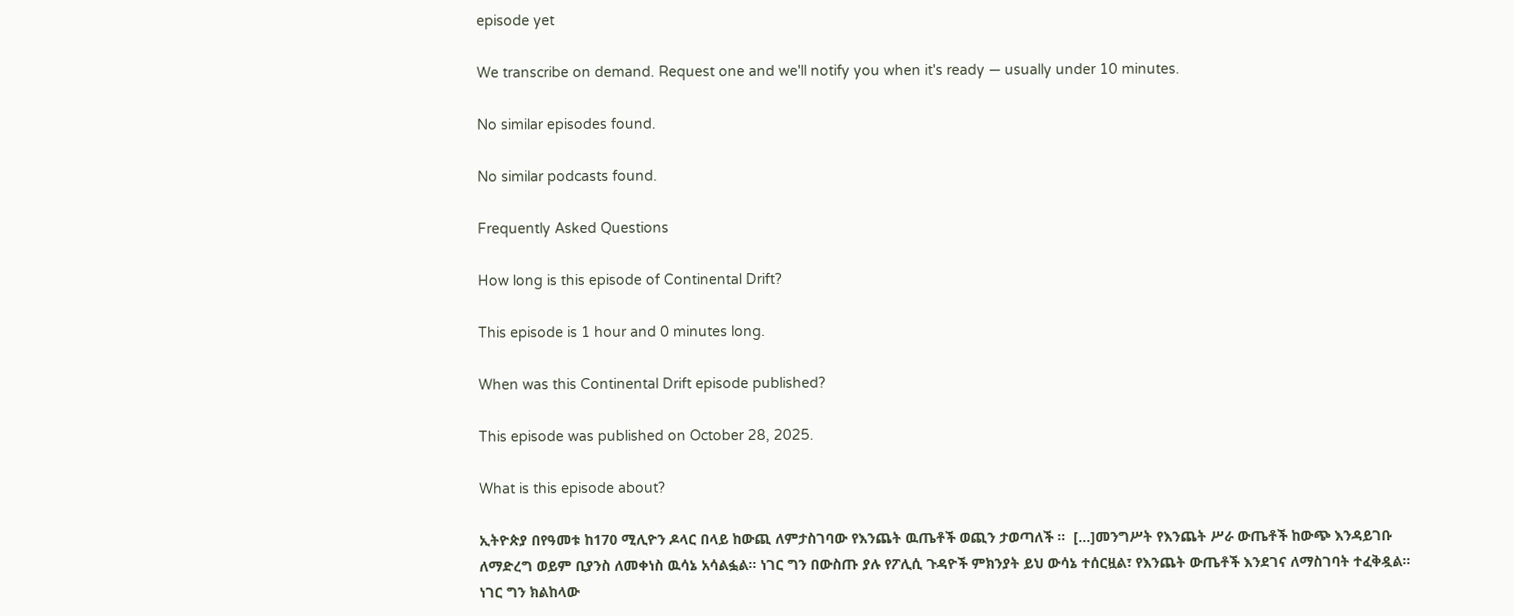episode yet

We transcribe on demand. Request one and we'll notify you when it's ready — usually under 10 minutes.

No similar episodes found.

No similar podcasts found.

Frequently Asked Questions

How long is this episode of Continental Drift?

This episode is 1 hour and 0 minutes long.

When was this Continental Drift episode published?

This episode was published on October 28, 2025.

What is this episode about?

ኢትዮጵያ በየዓመቱ ከ170 ሚሊዮን ዶላር በላይ ከውጪ ለምታስገባው የእንጨት ዉጤቶች ወጪን ታወጣለች ።  [...]መንግሥት የእንጨት ሥራ ውጤቶች ከውጭ እንዳይገቡ ለማድረግ ወይም ቢያንስ ለመቀነስ ዉሳኔ አሳልፏል። ነገር ግን በውስጡ ያሉ የፖሊሲ ጉዳዮች ምክንያት ይህ ውሳኔ ተሰርዟል፣ የእንጨት ውጤቶች እንደገና ለማስገባት ተፈቅዷል። ነገር ግን ክልከላው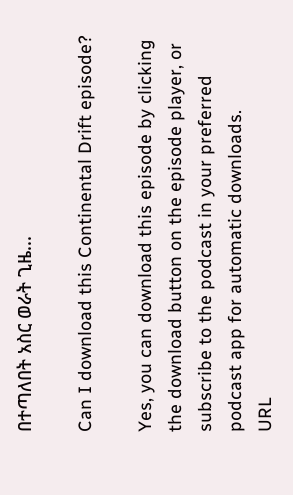በተጣለበት አስር ወራት ጊዜ...

Can I download this Continental Drift episode?

Yes, you can download this episode by clicking the download button on the episode player, or subscribe to the podcast in your preferred podcast app for automatic downloads.
URL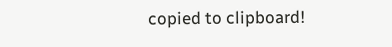copied to clipboard!